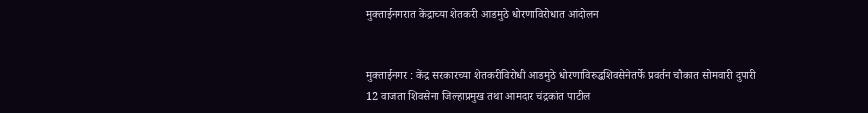मुक्ताईनगरात केंद्राच्या शेतकरी आडमुठे धोरणाविरोधात आंदोलन


मुक्ताईनगर : केंद्र सरकारच्या शेतकरीविरोधी आडमुठे धोरणाविरुद्धशिवसेनेतर्फे प्रवर्तन चौकात सोमवारी दुपारी 12 वाजता शिवसेना जिल्हाप्रमुख तथा आमदार चंद्रकांत पाटील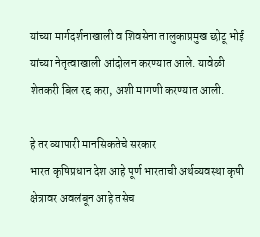यांच्या मार्गदर्शनाखाली व शिवसेना तालुकाप्रमुख छोटू भोई यांच्या नेतृत्वाखाली आंदोलन करण्यात आले. यावेळी शेतकरी बिल रद्द करा, अशी मागणी करण्यात आली.

हे तर व्यापारी मानसिकतेचे सरकार
भारत कृषिप्रधान देश आहे पूर्ण भारताची अर्थव्यवस्था कृषी क्षेत्रावर अवलंबून आहे तसेच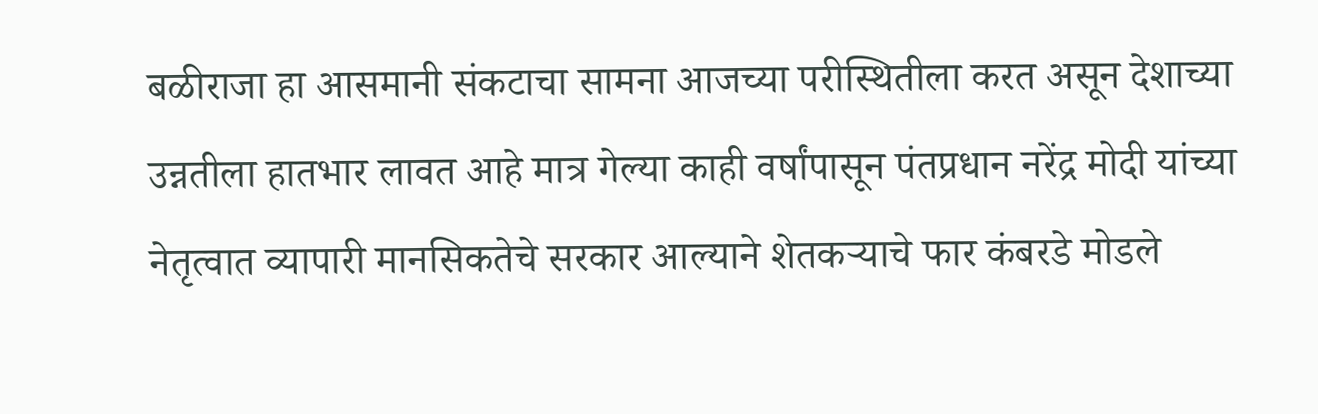बळीराजा हा आसमानी संकटाचा सामना आजच्या परीस्थितीला करत असून देशाच्या उन्नतीला हातभार लावत आहे मात्र गेल्या काही वर्षांपासून पंतप्रधान नरेंद्र मोदी यांच्या नेतृत्वात व्यापारी मानसिकतेचे सरकार आल्याने शेतकर्‍याचे फार कंबरडे मोडले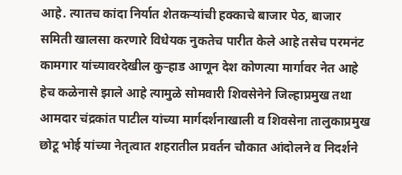आहे. त्यातच कांदा निर्यात शेतकर्‍यांची हक्काचे बाजार पेठ, बाजार समिती खालसा करणारे विधेयक नुकतेच पारीत केले आहे तसेच परमनंट कामगार यांच्यावरदेखील कुर्‍हाड आणून देश कोणत्या मार्गावर नेत आहे हेच कळेनासे झाले आहे त्यामुळे सोमवारी शिवसेनेने जिल्हाप्रमुख तथा आमदार चंद्रकांत पाटील यांच्या मार्गदर्शनाखाली व शिवसेना तालुकाप्रमुख छोटू भोई यांच्या नेतृत्वात शहरातील प्रवर्तन चौकात आंदोलने व निदर्शने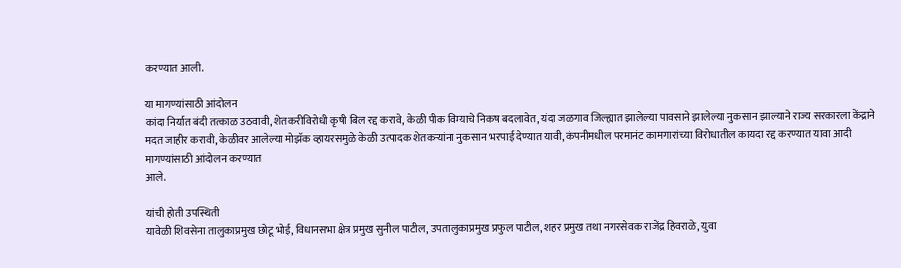करण्यात आली.

या मागण्यांसाठी आंदोलन
कांदा निर्यात बंदी तत्काळ उठवावी, शेतकरीविरोधी कृषी बिल रद्द करावे, केळी पीक विम्याचे निकष बदलावेत, यंदा जळगाव जिल्ह्यात झालेल्या पावसाने झालेल्या नुकसान झाल्याने राज्य सरकारला केंद्राने मदत जाहीर करावी, केळीवर आलेल्या मोझॅक व्हायरसमुळे केळी उत्पादक शेतकर्‍यांना नुकसान भरपाई देण्यात यावी, कंपनीमधील परमानंट कामगारांच्या विरोधातील कायदा रद्द करण्यात यावा आदी मागण्यांसाठी आंदोलन करण्यात
आले.

यांची होती उपस्थिती
यावेळी शिवसेना तालुकाप्रमुख छोटू भोई, विधानसभा क्षेत्र प्रमुख सुनील पाटील, उपतालुकाप्रमुख प्रफुल पाटील, शहर प्रमुख तथा नगरसेवक राजेंद्र हिवराळे, युवा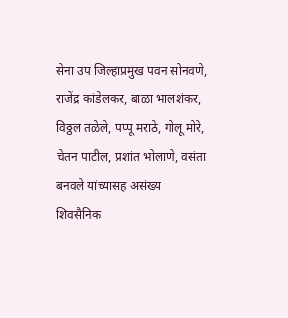सेना उप जिल्हाप्रमुख पवन सोनवणे, राजेंद्र कांडेलकर, बाळा भालशंकर, विठ्ठल तळेले, पप्पू मराठे, गोलू मोरे, चेतन पाटील, प्रशांत भोलाणे, वसंता बनवले यांच्यासह असंख्य शिवसैनिक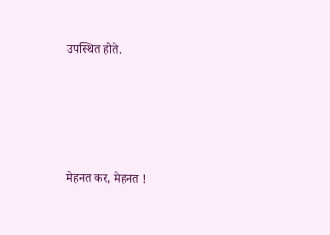उपस्थित होते.




मेहनत कर, मेहनत !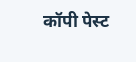कॉपी पेस्ट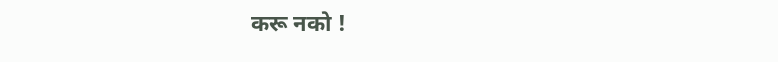करू नको !